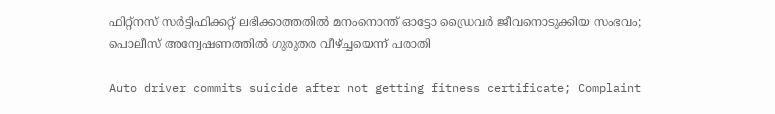ഫിറ്റ്‌നസ് സര്‍ട്ടിഫിക്കറ്റ് ലഭിക്കാത്തതില്‍ മനംനൊന്ത് ഓട്ടോ ഡ്രൈവർ ജീവനൊടുക്കിയ സംഭവം; പൊലീസ് അന്വേഷണത്തില്‍ ഗുരുതര വീഴ്ച്ചയെന്ന് പരാതി

Auto driver commits suicide after not getting fitness certificate; Complaint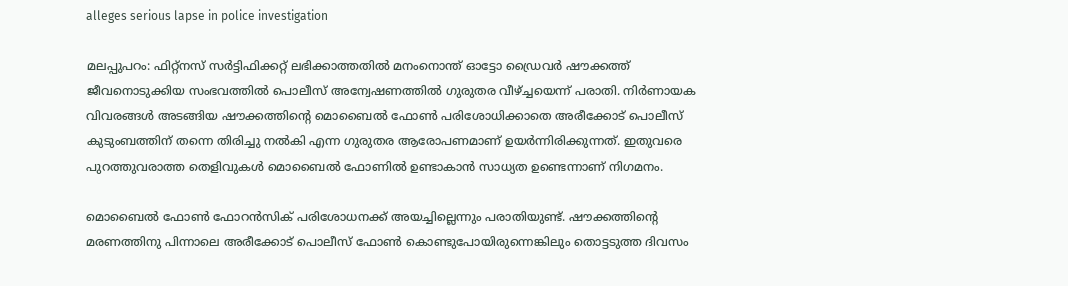alleges serious lapse in police investigation

മലപ്പുപറം: ഫിറ്റ്‌നസ് സര്‍ട്ടിഫിക്കറ്റ് ലഭിക്കാത്തതില്‍ മനംനൊന്ത് ഓട്ടോ ഡ്രൈവര്‍ ഷൗക്കത്ത് ജീവനൊടുക്കിയ സംഭവത്തില്‍ പൊലീസ് അന്വേഷണത്തില്‍ ഗുരുതര വീഴ്ച്ചയെന്ന് പരാതി. നിര്‍ണായക വിവരങ്ങള്‍ അടങ്ങിയ ഷൗക്കത്തിന്റെ മൊബൈല്‍ ഫോണ്‍ പരിശോധിക്കാതെ അരീക്കോട് പൊലീസ് കുടുംബത്തിന് തന്നെ തിരിച്ചു നല്‍കി എന്ന ഗുരുതര ആരോപണമാണ് ഉയര്‍ന്നിരിക്കുന്നത്. ഇതുവരെ പുറത്തുവരാത്ത തെളിവുകള്‍ മൊബൈല്‍ ഫോണില്‍ ഉണ്ടാകാന്‍ സാധ്യത ഉണ്ടെന്നാണ് നിഗമനം.

മൊബൈല്‍ ഫോണ്‍ ഫോറന്‍സിക് പരിശോധനക്ക് അയച്ചില്ലെന്നും പരാതിയുണ്ട്. ഷൗക്കത്തിന്റെ മരണത്തിനു പിന്നാലെ അരീക്കോട് പൊലീസ് ഫോണ്‍ കൊണ്ടുപോയിരുന്നെങ്കിലും തൊട്ടടുത്ത ദിവസം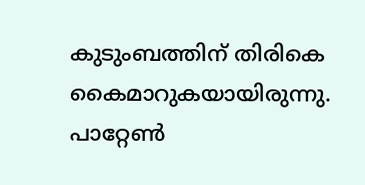കുടുംബത്തിന് തിരികെ കൈമാറുകയായിരുന്നു. പാറ്റേണ്‍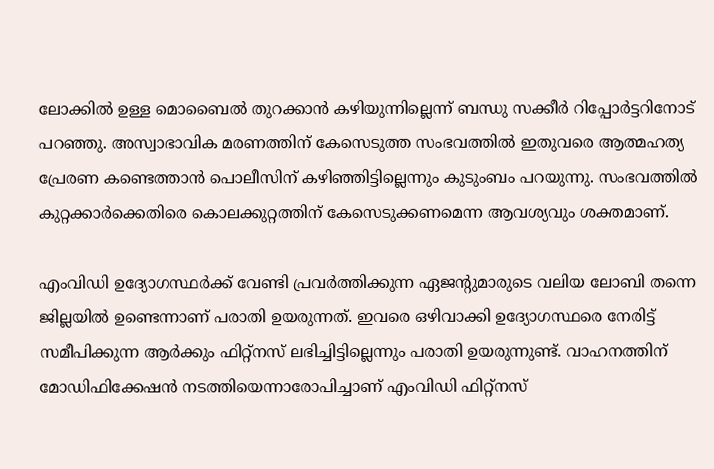ലോക്കില്‍ ഉള്ള മൊബൈല്‍ തുറക്കാന്‍ കഴിയുന്നില്ലെന്ന് ബന്ധു സക്കീര്‍ റിപ്പോര്‍ട്ടറിനോട് പറഞ്ഞു. അസ്വാഭാവിക മരണത്തിന് കേസെടുത്ത സംഭവത്തില്‍ ഇതുവരെ ആത്മഹത്യ പ്രേരണ കണ്ടെത്താന്‍ പൊലീസിന് കഴിഞ്ഞിട്ടില്ലെന്നും കുടുംബം പറയുന്നു. സംഭവത്തില്‍ കുറ്റക്കാര്‍ക്കെതിരെ കൊലക്കുറ്റത്തിന് കേസെടുക്കണമെന്ന ആവശ്യവും ശക്തമാണ്.

എംവിഡി ഉദ്യോഗസ്ഥര്‍ക്ക് വേണ്ടി പ്രവര്‍ത്തിക്കുന്ന ഏജന്റുമാരുടെ വലിയ ലോബി തന്നെ ജില്ലയില്‍ ഉണ്ടെന്നാണ് പരാതി ഉയരുന്നത്. ഇവരെ ഒഴിവാക്കി ഉദ്യോഗസ്ഥരെ നേരിട്ട് സമീപിക്കുന്ന ആര്‍ക്കും ഫിറ്റ്നസ് ലഭിച്ചിട്ടില്ലെന്നും പരാതി ഉയരുന്നുണ്ട്. വാഹനത്തിന് മോഡിഫിക്കേഷന്‍ നടത്തിയെന്നാരോപിച്ചാണ് എംവിഡി ഫിറ്റ്നസ്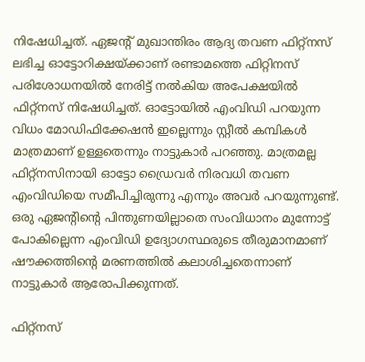നിഷേധിച്ചത്. ഏജന്റ് മുഖാന്തിരം ആദ്യ തവണ ഫിറ്റ്നസ് ലഭിച്ച ഓട്ടോറിക്ഷയ്ക്കാണ് രണ്ടാമത്തെ ഫിറ്റിനസ് പരിശോധനയില്‍ നേരിട്ട് നല്‍കിയ അപേക്ഷയില്‍ ഫിറ്റ്നസ് നിഷേധിച്ചത്. ഓട്ടോയില്‍ എംവിഡി പറയുന്ന വിധം മോഡിഫിക്കേഷന്‍ ഇല്ലെന്നും സ്റ്റീല്‍ കമ്പികള്‍ മാത്രമാണ് ഉള്ളതെന്നും നാട്ടുകാര്‍ പറഞ്ഞു. മാത്രമല്ല ഫിറ്റ്നസിനായി ഓട്ടോ ഡ്രൈവര്‍ നിരവധി തവണ എംവിഡിയെ സമീപിച്ചിരുന്നു എന്നും അവര്‍ പറയുന്നുണ്ട്. ഒരു ഏജന്റിന്റെ പിന്തുണയില്ലാതെ സംവിധാനം മുന്നോട്ട് പോകില്ലെന്ന എംവിഡി ഉദ്യോഗസ്ഥരുടെ തീരുമാനമാണ് ഷൗക്കത്തിന്റെ മരണത്തില്‍ കലാശിച്ചതെന്നാണ് നാട്ടുകാര്‍ ആരോപിക്കുന്നത്.

ഫിറ്റ്‌നസ്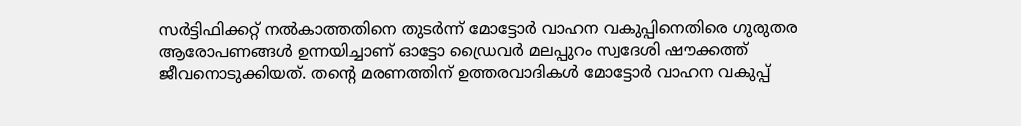സര്‍ട്ടിഫിക്കറ്റ് നല്‍കാത്തതിനെ തുടര്‍ന്ന് മോട്ടോര്‍ വാഹന വകുപ്പിനെതിരെ ഗുരുതര ആരോപണങ്ങള്‍ ഉന്നയിച്ചാണ് ഓട്ടോ ഡ്രൈവര്‍ മലപ്പുറം സ്വദേശി ഷൗക്കത്ത് ജീവനൊടുക്കിയത്. തന്റെ മരണത്തിന് ഉത്തരവാദികള്‍ മോട്ടോര്‍ വാഹന വകുപ്പ്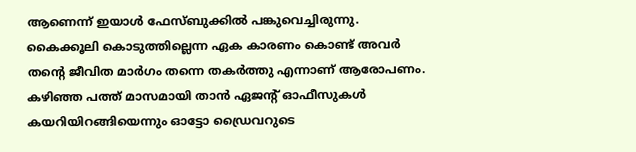ആണെന്ന് ഇയാള്‍ ഫേസ്ബുക്കില്‍ പങ്കുവെച്ചിരുന്നു. കൈക്കൂലി കൊടുത്തില്ലെന്ന ഏക കാരണം കൊണ്ട് അവര്‍ തന്റെ ജീവിത മാര്‍ഗം തന്നെ തകര്‍ത്തു എന്നാണ് ആരോപണം. കഴിഞ്ഞ പത്ത് മാസമായി താന്‍ ഏജന്റ് ഓഫീസുകള്‍ കയറിയിറങ്ങിയെന്നും ഓട്ടോ ഡ്രൈവറുടെ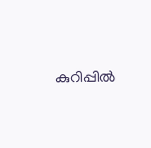കുറിപ്പില്‍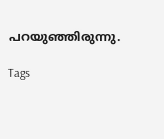പറയുഞ്ഞിരുന്നു.

Tags